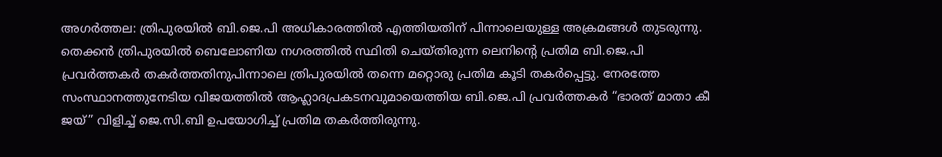അഗര്‍ത്തല: ത്രിപുരയില്‍ ബി.ജെ.പി അധികാരത്തില്‍ എത്തിയതിന് പിന്നാലെയുള്ള അക്രമങ്ങള്‍ തുടരുന്നു. തെക്കന്‍ ത്രിപുരയില്‍ ബെലോണിയ നഗരത്തില്‍ സ്ഥിതി ചെയ്തിരുന്ന ലെനിന്റെ പ്രതിമ ബി.ജെ.പി പ്രവര്‍ത്തകര്‍ തകര്‍ത്തതിനുപിന്നാലെ ത്രിപുരയില്‍ തന്നെ മറ്റൊരു പ്രതിമ കൂടി തകര്‍പ്പെട്ടു. നേരത്തേ സംസ്ഥാനത്തുനേടിയ വിജയത്തില്‍ ആഹ്ലാദപ്രകടനവുമായെത്തിയ ബി.ജെ.പി പ്രവര്‍ത്തകര്‍ “ഭാരത് മാതാ കീ ജയ്” വിളിച്ച് ജെ.സി.ബി ഉപയോഗിച്ച് പ്രതിമ തകര്‍ത്തിരുന്നു.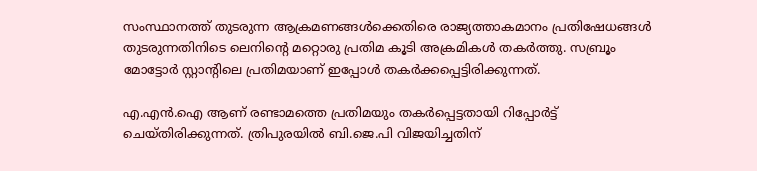സംസ്ഥാനത്ത് തുടരുന്ന ആക്രമണങ്ങള്‍ക്കെതിരെ രാജ്യത്താകമാനം പ്രതിഷേധങ്ങള്‍ തുടരുന്നതിനിടെ ലെനിന്റെ മറ്റൊരു പ്രതിമ കൂടി അക്രമികള്‍ തകര്‍ത്തു. സബ്രൂം മോട്ടോര്‍ സ്റ്റാന്റിലെ പ്രതിമയാണ് ഇപ്പോള്‍ തകര്‍ക്കപ്പെട്ടിരിക്കുന്നത്.

എ.എന്‍.ഐ ആണ് രണ്ടാമത്തെ പ്രതിമയും തകര്‍പ്പെട്ടതായി റിപ്പോര്‍ട്ട് ചെയ്തിരിക്കുന്നത്. ത്രിപുരയില്‍ ബി.ജെ.പി വിജയിച്ചതിന്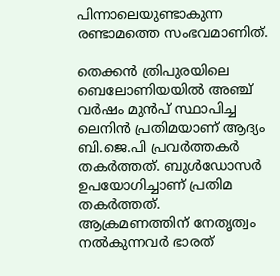പിന്നാലെയുണ്ടാകുന്ന രണ്ടാമത്തെ സംഭവമാണിത്.

തെക്കന്‍ ത്രിപുരയിലെ ബെലോണിയയില്‍ അഞ്ച് വര്‍ഷം മുന്‍പ് സ്ഥാപിച്ച ലെനിന്‍ പ്രതിമയാണ് ആദ്യം ബി.ജെ.പി പ്രവര്‍ത്തകര്‍ തകര്‍ത്തത്. ബുള്‍ഡോസര്‍ ഉപയോഗിച്ചാണ് പ്രതിമ തകര്‍ത്തത്. ആക്രമണത്തിന് നേതൃത്വം നല്‍കുന്നവര്‍ ഭാരത്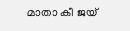മാതാ കീ ജയ്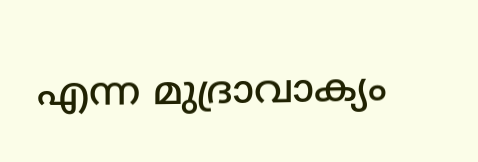എന്ന മുദ്രാവാക്യം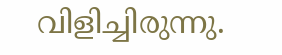വിളിച്ചിരുന്നു.